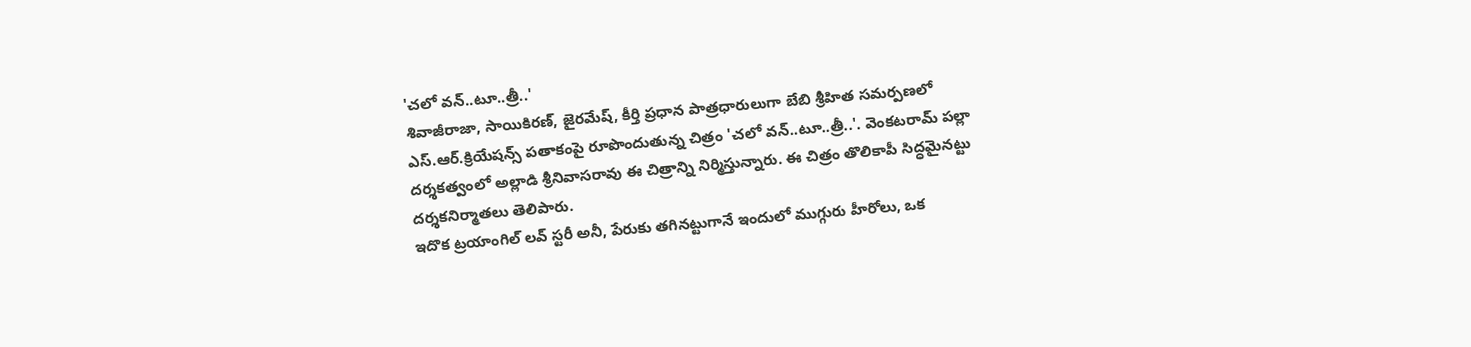'చలో వన్..టూ..త్రీ..'
శివాజీరాజా, సాయికిరణ్, జైరమేష్, కీర్తి ప్రధాన పాత్రధారులుగా బేబి శ్రీహిత సమర్పణలో ఎస్.ఆర్.క్రియేషన్స్ పతాకంపై రూపొందుతున్న చిత్రం 'చలో వన్..టూ..త్రీ..'. వెంకటరామ్ పల్లా దర్శకత్వంలో అల్లాడి శ్రీనివాసరావు ఈ చిత్రాన్ని నిర్మిస్తున్నారు. ఈ చిత్రం తొలికాపీ సిద్ధమైనట్టు దర్శకనిర్మాతలు తెలిపారు.
ఇదొక ట్రయాంగిల్ లవ్ స్టరీ అనీ, పేరుకు తగినట్టుగానే ఇందులో ముగ్గురు హీరోలు, ఒక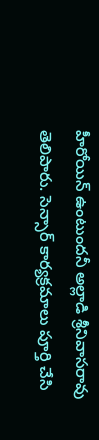హీరోయిన్ ఉంటుందనీ అల్లాడి శ్రీనివాసరావు తెలిపారు. సెన్సార్ కార్యక్రమాలు పూర్తి చేసి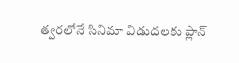త్వరలోనే సినిమా విడుదలకు ప్లాన్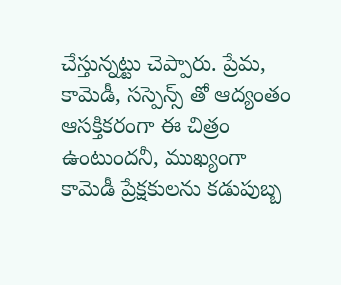చేస్తున్నట్టు చెప్పారు. ప్రేమ, కామెడీ, సస్పెన్స్ తో ఆద్యంతం ఆసక్తికరంగా ఈ చిత్రం ఉంటుందనీ, ముఖ్యంగా కామెడీ ప్రేక్షకులను కడుపుబ్బ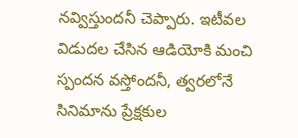నవ్విస్తుందనీ చెప్పారు. ఇటీవల విడుదల చేసిన ఆడియోకి మంచి స్పందన వస్తోందనీ, త్వరలోనే సినిమాను ప్రేక్షకుల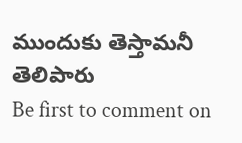ముందుకు తెస్తామనీ తెలిపారు
Be first to comment on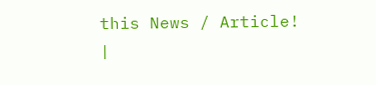this News / Article!
|